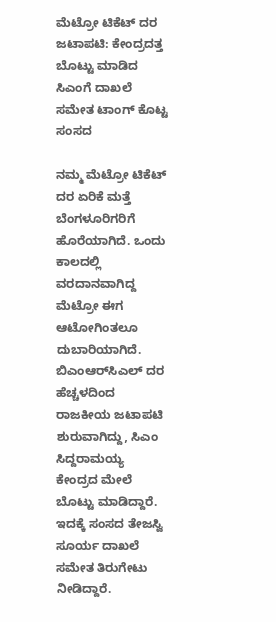ಮೆಟ್ರೋ ಟಿಕೆಟ್ ದರ ಜಟಾಪಟಿ: ಕೇಂದ್ರದತ್ತ ಬೊಟ್ಟು ಮಾಡಿದ ಸಿಎಂಗೆ ದಾಖಲೆ ಸಮೇತ ಟಾಂಗ್ ಕೊಟ್ಟ ಸಂಸದ

ನಮ್ಮ ಮೆಟ್ರೋ ಟಿಕೆಟ್ ದರ ಏರಿಕೆ ಮತ್ತೆ ಬೆಂಗಳೂರಿಗರಿಗೆ ಹೊರೆಯಾಗಿದೆ. ಒಂದು ಕಾಲದಲ್ಲಿ ವರದಾನವಾಗಿದ್ದ ಮೆಟ್ರೋ ಈಗ ಆಟೋಗಿಂತಲೂ ದುಬಾರಿಯಾಗಿದೆ. ಬಿಎಂಆರ್‌ಸಿಎಲ್ ದರ ಹೆಚ್ಚಳದಿಂದ ರಾಜಕೀಯ ಜಟಾಪಟಿ ಶುರುವಾಗಿದ್ದು, ಸಿಎಂ ಸಿದ್ದರಾಮಯ್ಯ ಕೇಂದ್ರದ ಮೇಲೆ ಬೊಟ್ಟು ಮಾಡಿದ್ದಾರೆ. ಇದಕ್ಕೆ ಸಂಸದ ತೇಜಸ್ವಿ ಸೂರ್ಯ ದಾಖಲೆ ಸಮೇತ ತಿರುಗೇಟು ನೀಡಿದ್ದಾರೆ.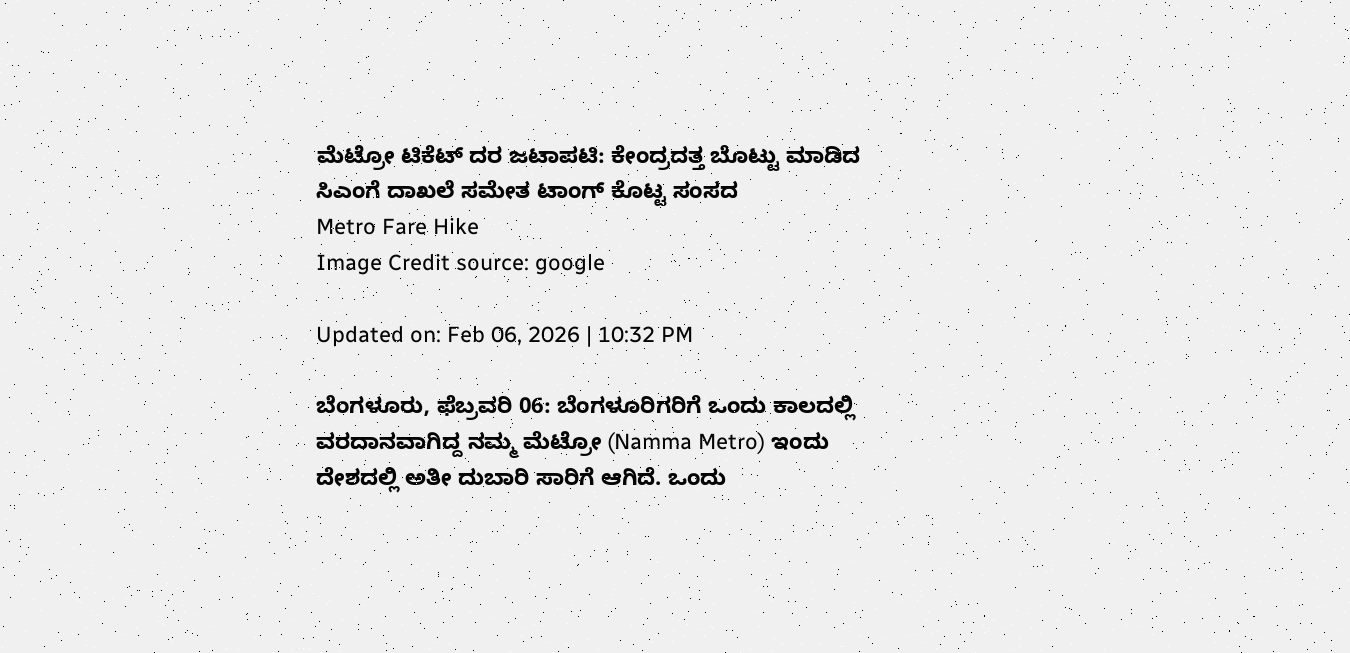ಮೆಟ್ರೋ ಟಿಕೆಟ್ ದರ ಜಟಾಪಟಿ: ಕೇಂದ್ರದತ್ತ ಬೊಟ್ಟು ಮಾಡಿದ ಸಿಎಂಗೆ ದಾಖಲೆ ಸಮೇತ ಟಾಂಗ್ ಕೊಟ್ಟ ಸಂಸದ
Metro Fare Hike
Image Credit source: google

Updated on: Feb 06, 2026 | 10:32 PM

ಬೆಂಗಳೂರು, ಫೆಬ್ರವರಿ 06: ಬೆಂಗಳೂರಿಗರಿಗೆ ಒಂದು ಕಾಲದಲ್ಲಿ ವರದಾನವಾಗಿದ್ದ ನಮ್ಮ ಮೆಟ್ರೋ (Namma Metro) ಇಂದು ದೇಶದಲ್ಲಿ ಅತೀ ದುಬಾರಿ ಸಾರಿಗೆ ಆಗಿದೆ. ಒಂದು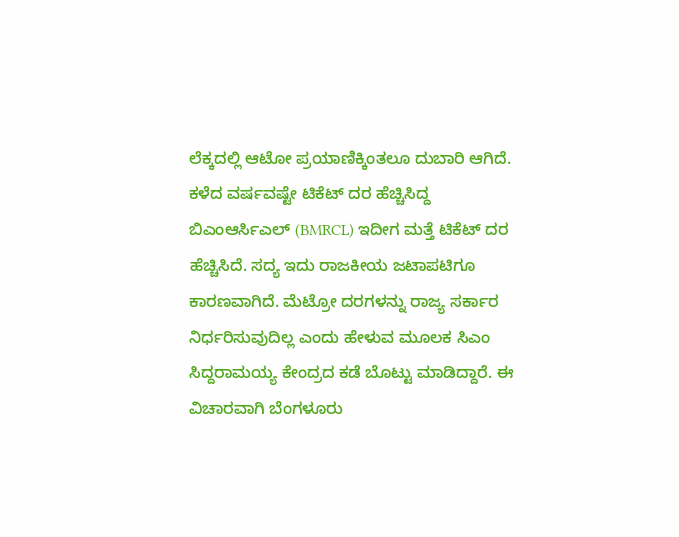ಲೆಕ್ಕದಲ್ಲಿ ಆಟೋ ಪ್ರಯಾಣಿಕ್ಕಿಂತಲೂ ದುಬಾರಿ ಆಗಿದೆ. ಕಳೆದ ವರ್ಷವಷ್ಟೇ ಟಿಕೆಟ್ ದರ ಹೆಚ್ಚಿಸಿದ್ದ ಬಿಎಂಆರ್ಸಿಎಲ್ (BMRCL) ಇದೀಗ ಮತ್ತೆ ಟಿಕೆಟ್‌ ದರ ಹೆಚ್ಚಿಸಿದೆ. ಸದ್ಯ ಇದು ರಾಜಕೀಯ ಜಟಾಪಟಿಗೂ ಕಾರಣವಾಗಿದೆ. ಮೆಟ್ರೋ ದರಗಳನ್ನು ರಾಜ್ಯ ಸರ್ಕಾರ ನಿರ್ಧರಿಸುವುದಿಲ್ಲ ಎಂದು ಹೇಳುವ ಮೂಲಕ ಸಿಎಂ ಸಿದ್ದರಾಮಯ್ಯ ಕೇಂದ್ರದ ಕಡೆ ಬೊಟ್ಟು ಮಾಡಿದ್ದಾರೆ. ಈ ವಿಚಾರವಾಗಿ ಬೆಂಗಳೂರು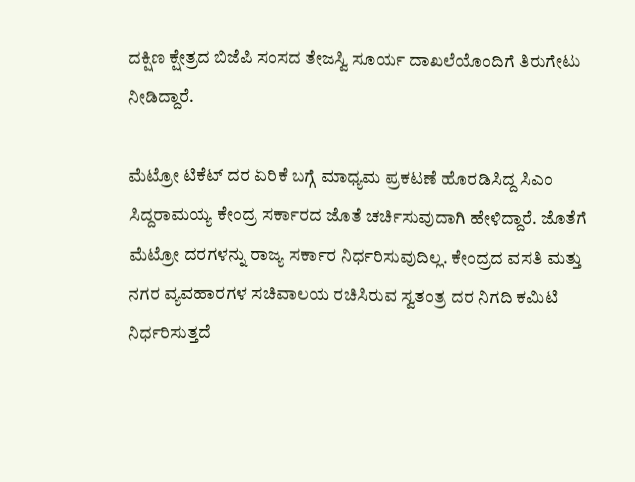ದಕ್ಷಿಣ ಕ್ಷೇತ್ರದ ಬಿಜೆಪಿ ಸಂಸದ ತೇಜಸ್ವಿ ಸೂರ್ಯ ದಾಖಲೆಯೊಂದಿಗೆ ತಿರುಗೇಟು ನೀಡಿದ್ದಾರೆ.

ಮೆಟ್ರೋ ಟಿಕೆಟ್ ದರ ಏರಿಕೆ ಬಗ್ಗೆ ಮಾಧ್ಯಮ ಪ್ರಕಟಣೆ ಹೊರಡಿಸಿದ್ದ ಸಿಎಂ ಸಿದ್ದರಾಮಯ್ಯ ಕೇಂದ್ರ ಸರ್ಕಾರದ ಜೊತೆ ಚರ್ಚಿಸುವುದಾಗಿ ಹೇಳಿದ್ದಾರೆ. ಜೊತೆಗೆ ಮೆಟ್ರೋ ದರಗಳನ್ನು ರಾಜ್ಯ ಸರ್ಕಾರ ನಿರ್ಧರಿಸುವುದಿಲ್ಲ. ಕೇಂದ್ರದ ವಸತಿ ಮತ್ತು ನಗರ ವ್ಯವಹಾರಗಳ ಸಚಿವಾಲಯ ರಚಿಸಿರುವ ಸ್ವತಂತ್ರ ದರ ನಿಗದಿ ಕಮಿಟಿ ನಿರ್ಧರಿಸುತ್ತದೆ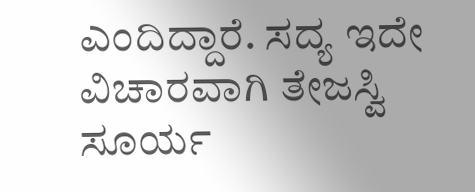ಎಂದಿದ್ದಾರೆ. ಸದ್ಯ ಇದೇ ವಿಚಾರವಾಗಿ ತೇಜಸ್ವಿ ಸೂರ್ಯ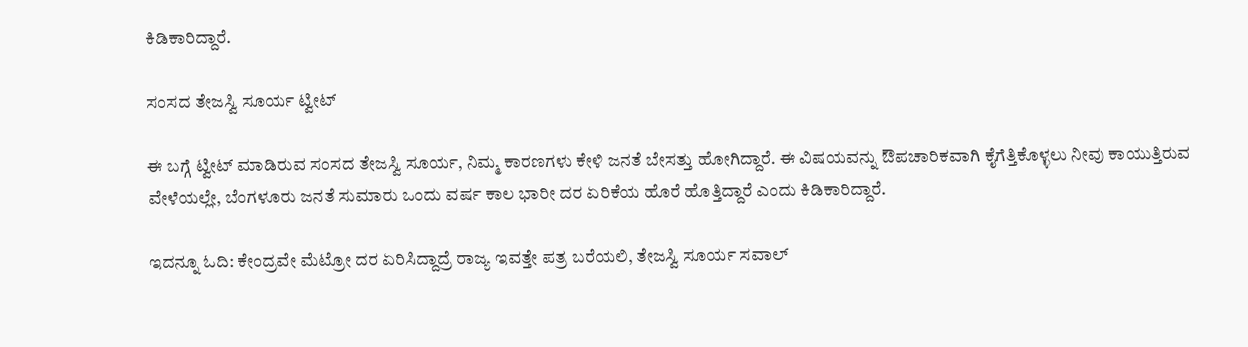ಕಿಡಿಕಾರಿದ್ದಾರೆ.

ಸಂಸದ ತೇಜಸ್ವಿ ಸೂರ್ಯ ಟ್ವೀಟ್

ಈ ಬಗ್ಗೆ ಟ್ವೀಟ್ ಮಾಡಿರುವ ಸಂಸದ ತೇಜಸ್ವಿ ಸೂರ್ಯ, ನಿಮ್ಮ ಕಾರಣಗಳು ಕೇಳಿ ಜನತೆ ಬೇಸತ್ತು ಹೋಗಿದ್ದಾರೆ. ಈ ವಿಷಯವನ್ನು ಔಪಚಾರಿಕವಾಗಿ ಕೈಗೆತ್ತಿಕೊಳ್ಳಲು ನೀವು ಕಾಯುತ್ತಿರುವ ವೇಳೆಯಲ್ಲೇ, ಬೆಂಗಳೂರು ಜನತೆ ಸುಮಾರು ಒಂದು ವರ್ಷ ಕಾಲ ಭಾರೀ ದರ ಏರಿಕೆಯ ಹೊರೆ ಹೊತ್ತಿದ್ದಾರೆ ಎಂದು ಕಿಡಿಕಾರಿದ್ದಾರೆ.

ಇದನ್ನೂ ಓದಿ: ಕೇಂದ್ರವೇ ಮೆಟ್ರೋ ದರ ಏರಿಸಿದ್ದಾದ್ರೆ ರಾಜ್ಯ ಇವತ್ತೇ ಪತ್ರ ಬರೆಯಲಿ, ತೇಜಸ್ವಿ ಸೂರ್ಯ ಸವಾಲ್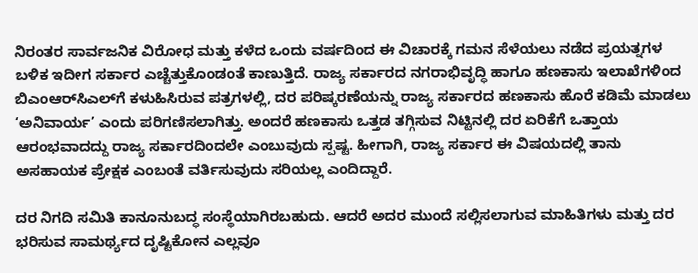ನಿರಂತರ ಸಾರ್ವಜನಿಕ ವಿರೋಧ ಮತ್ತು ಕಳೆದ ಒಂದು ವರ್ಷದಿಂದ ಈ ವಿಚಾರಕ್ಕೆ ಗಮನ ಸೆಳೆಯಲು ನಡೆದ ಪ್ರಯತ್ನಗಳ ಬಳಿಕ ಇದೀಗ ಸರ್ಕಾರ ಎಚ್ಚೆತ್ತುಕೊಂಡಂತೆ ಕಾಣುತ್ತಿದೆ. ರಾಜ್ಯ ಸರ್ಕಾರದ ನಗರಾಭಿವೃದ್ಧಿ ಹಾಗೂ ಹಣಕಾಸು ಇಲಾಖೆಗಳಿಂದ ಬಿಎಂಆರ್‌ಸಿಎಲ್‌ಗೆ ಕಳುಹಿಸಿರುವ ಪತ್ರಗಳಲ್ಲಿ, ದರ ಪರಿಷ್ಕರಣೆಯನ್ನು ರಾಜ್ಯ ಸರ್ಕಾರದ ಹಣಕಾಸು ಹೊರೆ ಕಡಿಮೆ ಮಾಡಲು ‘ಅನಿವಾರ್ಯ’ ಎಂದು ಪರಿಗಣಿಸಲಾಗಿತ್ತು. ಅಂದರೆ ಹಣಕಾಸು ಒತ್ತಡ ತಗ್ಗಿಸುವ ನಿಟ್ಟಿನಲ್ಲಿ ದರ ಏರಿಕೆಗೆ ಒತ್ತಾಯ ಆರಂಭವಾದದ್ದು ರಾಜ್ಯ ಸರ್ಕಾರದಿಂದಲೇ ಎಂಬುವುದು ಸ್ಪಷ್ಟ. ಹೀಗಾಗಿ, ರಾಜ್ಯ ಸರ್ಕಾರ ಈ ವಿಷಯದಲ್ಲಿ ತಾನು ಅಸಹಾಯಕ ಪ್ರೇಕ್ಷಕ ಎಂಬಂತೆ ವರ್ತಿಸುವುದು ಸರಿಯಲ್ಲ ಎಂದಿದ್ದಾರೆ.

ದರ ನಿಗದಿ ಸಮಿತಿ ಕಾನೂನುಬದ್ಧ ಸಂಸ್ಥೆಯಾಗಿರಬಹುದು. ಆದರೆ ಅದರ ಮುಂದೆ ಸಲ್ಲಿಸಲಾಗುವ ಮಾಹಿತಿಗಳು ಮತ್ತು ದರ ಭರಿಸುವ ಸಾಮರ್ಥ್ಯದ ದೃಷ್ಟಿಕೋನ ಎಲ್ಲವೂ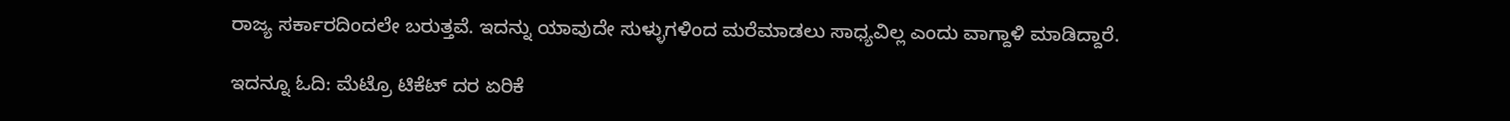ರಾಜ್ಯ ಸರ್ಕಾರದಿಂದಲೇ ಬರುತ್ತವೆ. ಇದನ್ನು ಯಾವುದೇ ಸುಳ್ಳುಗಳಿಂದ ಮರೆಮಾಡಲು ಸಾಧ್ಯವಿಲ್ಲ ಎಂದು ವಾಗ್ದಾಳಿ ಮಾಡಿದ್ದಾರೆ.

ಇದನ್ನೂ ಓದಿ: ಮೆಟ್ರೊ ಟಿಕೆಟ್ ದರ ಏರಿಕೆ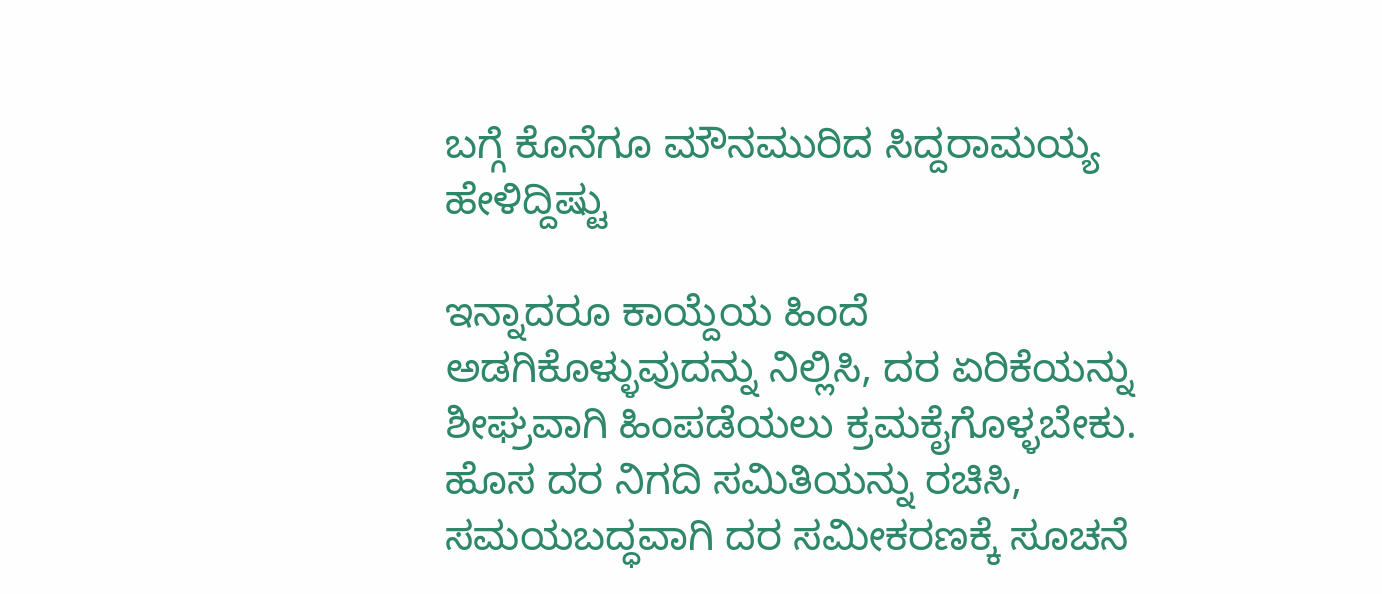ಬಗ್ಗೆ ಕೊನೆಗೂ ಮೌನಮುರಿದ ಸಿದ್ದರಾಮಯ್ಯ ಹೇಳಿದ್ದಿಷ್ಟು

ಇನ್ನಾದರೂ ಕಾಯ್ದೆಯ ಹಿಂದೆ ಅಡಗಿಕೊಳ್ಳುವುದನ್ನು ನಿಲ್ಲಿಸಿ, ದರ ಏರಿಕೆಯನ್ನು ಶೀಘ್ರವಾಗಿ ಹಿಂಪಡೆಯಲು ಕ್ರಮಕೈಗೊಳ್ಳಬೇಕು. ಹೊಸ ದರ ನಿಗದಿ ಸಮಿತಿಯನ್ನು ರಚಿಸಿ, ಸಮಯಬದ್ಧವಾಗಿ ದರ ಸಮೀಕರಣಕ್ಕೆ ಸೂಚನೆ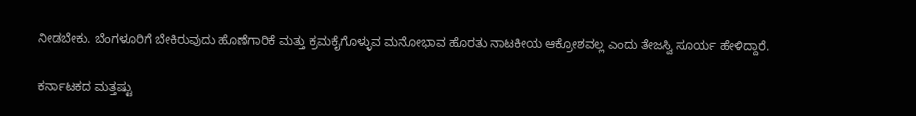ನೀಡಬೇಕು. ಬೆಂಗಳೂರಿಗೆ ಬೇಕಿರುವುದು ಹೊಣೆಗಾರಿಕೆ ಮತ್ತು ಕ್ರಮಕೈಗೊಳ್ಳುವ ಮನೋಭಾವ ಹೊರತು ನಾಟಕೀಯ ಆಕ್ರೋಶವಲ್ಲ ಎಂದು ತೇಜಸ್ವಿ ಸೂರ್ಯ ಹೇಳಿದ್ದಾರೆ.

ಕರ್ನಾಟಕದ ಮತ್ತಷ್ಟು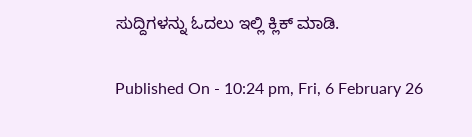ಸುದ್ದಿಗಳನ್ನು ಓದಲು ಇಲ್ಲಿ ಕ್ಲಿಕ್ ಮಾಡಿ.

Published On - 10:24 pm, Fri, 6 February 26